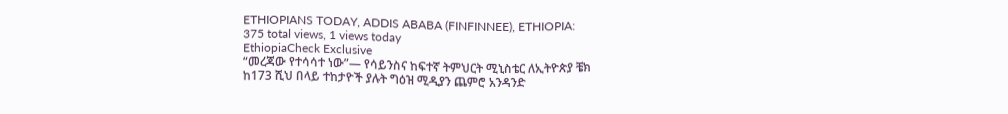ETHIOPIANS TODAY, ADDIS ABABA (FINFINNEE), ETHIOPIA:
375 total views, 1 views today
EthiopiaCheck Exclusive
“መረጃው የተሳሳተ ነው”— የሳይንስና ከፍተኛ ትምህርት ሚኒስቴር ለኢትዮጵያ ቼክ
ከ173 ሺህ በላይ ተከታዮች ያሉት ግዕዝ ሚዲያን ጨምሮ አንዳንድ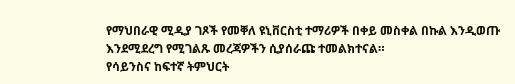የማህበራዊ ሚዲያ ገጾች የመቐለ ዩኒቨርስቲ ተማሪዎች በቀይ መስቀል በኩል እንዲወጡ እንደሚደረግ የሚገልጹ መረጃዎችን ሲያሰራጩ ተመልክተናል።
የሳይንስና ከፍተኛ ትምህርት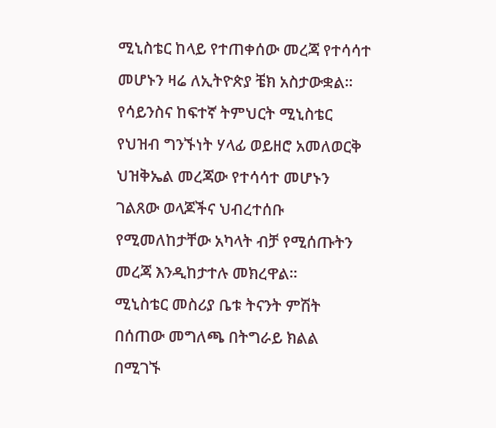ሚኒስቴር ከላይ የተጠቀሰው መረጃ የተሳሳተ መሆኑን ዛሬ ለኢትዮጵያ ቼክ አስታውቋል።
የሳይንስና ከፍተኛ ትምህርት ሚኒስቴር የህዝብ ግንኙነት ሃላፊ ወይዘሮ አመለወርቅ ህዝቅኤል መረጃው የተሳሳተ መሆኑን ገልጸው ወላጆችና ህብረተሰቡ የሚመለከታቸው አካላት ብቻ የሚሰጡትን መረጃ እንዲከታተሉ መክረዋል።
ሚኒስቴር መስሪያ ቤቱ ትናንት ምሽት በሰጠው መግለጫ በትግራይ ክልል በሚገኙ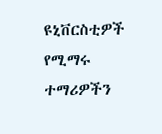ዩኒቨርስቲዎች የሚማሩ ተማሪዎችን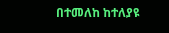በተመለከ ከተለያዩ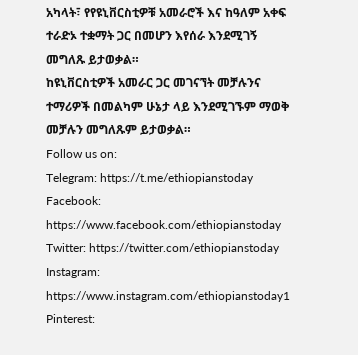አካላት፣ የየዩኒቨርስቲዎቹ አመራሮች እና ከዓለም አቀፍ ተራድኦ ተቋማት ጋር በመሆን እየሰራ እንደሚገኝ መግለጹ ይታወቃል።
ከዩኒቨርስቲዎች አመራር ጋር መገናኘት መቻሉንና ተማሪዎች በመልካም ሁኔታ ላይ እንደሚገኙም ማወቅ መቻሉን መግለጹም ይታወቃል።
Follow us on:
Telegram: https://t.me/ethiopianstoday
Facebook: https://www.facebook.com/ethiopianstoday
Twitter: https://twitter.com/ethiopianstoday
Instagram: https://www.instagram.com/ethiopianstoday1
Pinterest: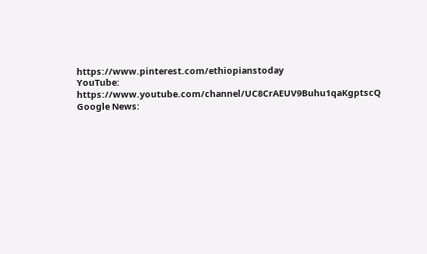https://www.pinterest.com/ethiopianstoday
YouTube: https://www.youtube.com/channel/UC8CrAEUV9Buhu1qaKgptscQ
Google News: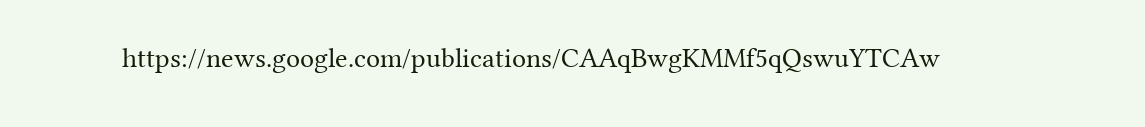https://news.google.com/publications/CAAqBwgKMMf5qQswuYTCAw